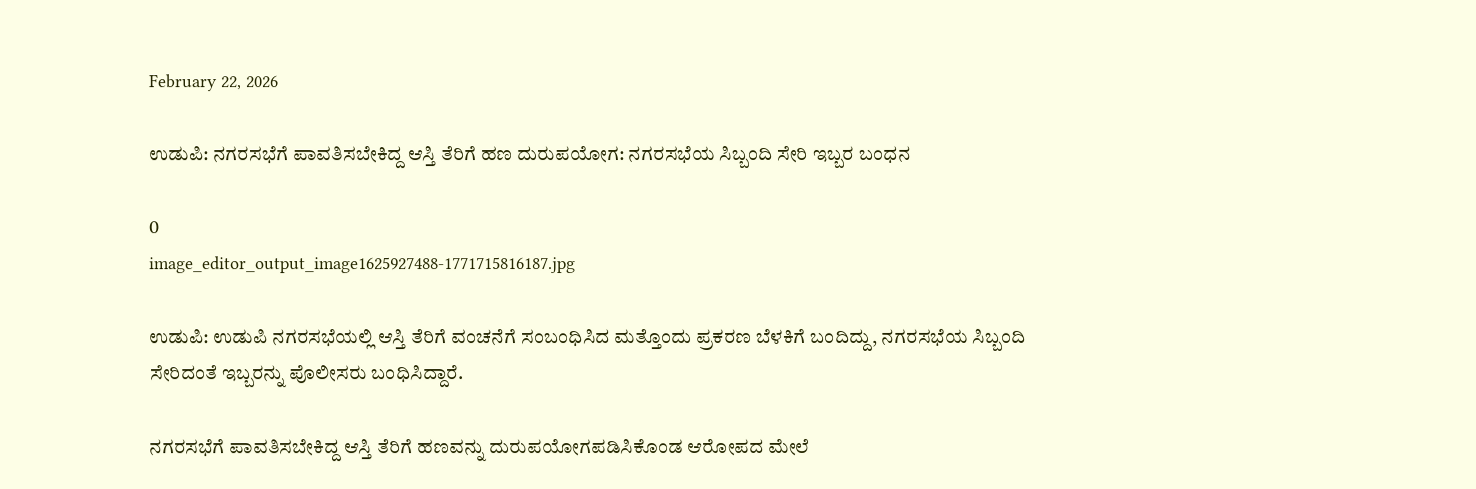February 22, 2026

ಉಡುಪಿ: ನಗರಸಭೆಗೆ ಪಾವತಿಸಬೇಕಿದ್ದ ಆಸ್ತಿ ತೆರಿಗೆ ಹಣ ದುರುಪಯೋಗ: ನಗರಸಭೆಯ ಸಿಬ್ಬಂದಿ ಸೇರಿ ಇಬ್ಬರ ಬಂಧನ

0
image_editor_output_image1625927488-1771715816187.jpg

ಉಡುಪಿ: ಉಡುಪಿ ನಗರಸಭೆಯಲ್ಲಿ ಆಸ್ತಿ ತೆರಿಗೆ ವಂಚನೆಗೆ ಸಂಬಂಧಿಸಿದ ಮತ್ತೊಂದು ಪ್ರಕರಣ ಬೆಳಕಿಗೆ ಬಂದಿದ್ದು, ನಗರಸಭೆಯ ಸಿಬ್ಬಂದಿ ಸೇರಿದಂತೆ ಇಬ್ಬರನ್ನು ಪೊಲೀಸರು ಬಂಧಿಸಿದ್ದಾರೆ.

ನಗರಸಭೆಗೆ ಪಾವತಿಸಬೇಕಿದ್ದ ಆಸ್ತಿ ತೆರಿಗೆ ಹಣವನ್ನು ದುರುಪಯೋಗಪಡಿಸಿಕೊಂಡ ಆರೋಪದ ಮೇಲೆ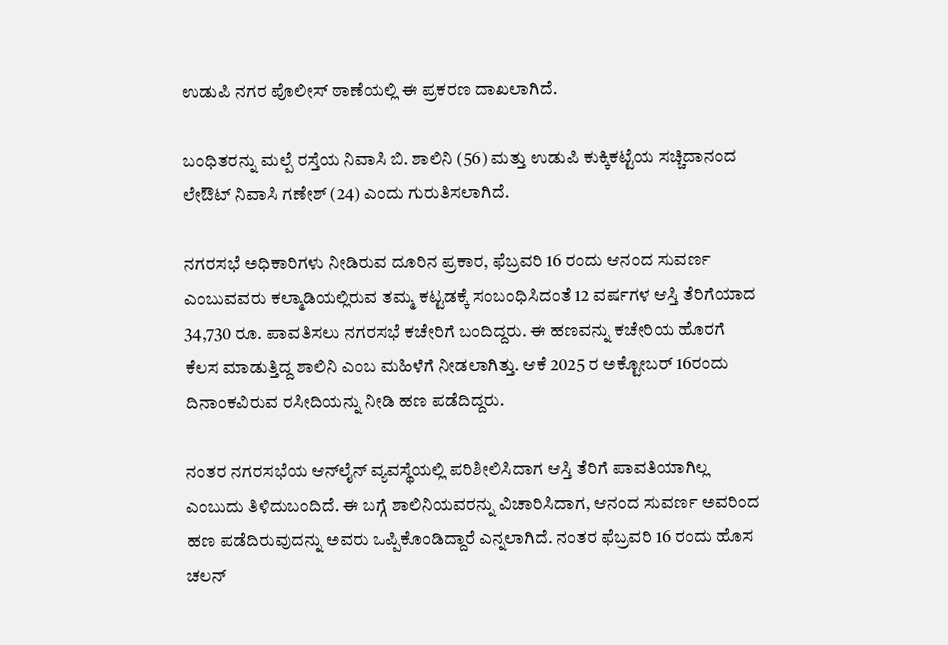ಉಡುಪಿ ನಗರ ಪೊಲೀಸ್ ಠಾಣೆಯಲ್ಲಿ ಈ ಪ್ರಕರಣ ದಾಖಲಾಗಿದೆ.

ಬಂಧಿತರನ್ನು ಮಲ್ಪೆ ರಸ್ತೆಯ ನಿವಾಸಿ ಬಿ. ಶಾಲಿನಿ (56) ಮತ್ತು ಉಡುಪಿ ಕುಕ್ಕಿಕಟ್ಟೆಯ ಸಚ್ಚಿದಾನಂದ ಲೇಔಟ್ ನಿವಾಸಿ ಗಣೇಶ್ (24) ಎಂದು ಗುರುತಿಸಲಾಗಿದೆ.

ನಗರಸಭೆ ಅಧಿಕಾರಿಗಳು ನೀಡಿರುವ ದೂರಿನ ಪ್ರಕಾರ, ಫೆಬ್ರವರಿ 16 ರಂದು ಆನಂದ ಸುವರ್ಣ ಎಂಬುವವರು ಕಲ್ಮಾಡಿಯಲ್ಲಿರುವ ತಮ್ಮ ಕಟ್ಟಡಕ್ಕೆ ಸಂಬಂಧಿಸಿದಂತೆ 12 ವರ್ಷಗಳ ಆಸ್ತಿ ತೆರಿಗೆಯಾದ 34,730 ರೂ. ಪಾವತಿಸಲು ನಗರಸಭೆ ಕಚೇರಿಗೆ ಬಂದಿದ್ದರು. ಈ ಹಣವನ್ನು ಕಚೇರಿಯ ಹೊರಗೆ ಕೆಲಸ ಮಾಡುತ್ತಿದ್ದ ಶಾಲಿನಿ ಎಂಬ ಮಹಿಳೆಗೆ ನೀಡಲಾಗಿತ್ತು. ಆಕೆ 2025 ರ ಅಕ್ಟೋಬರ್ 16ರಂದು ದಿನಾಂಕವಿರುವ ರಸೀದಿಯನ್ನು ನೀಡಿ ಹಣ ಪಡೆದಿದ್ದರು.

ನಂತರ ನಗರಸಭೆಯ ಆನ್‌ಲೈನ್ ವ್ಯವಸ್ಥೆಯಲ್ಲಿ ಪರಿಶೀಲಿಸಿದಾಗ ಆಸ್ತಿ ತೆರಿಗೆ ಪಾವತಿಯಾಗಿಲ್ಲ ಎಂಬುದು ತಿಳಿದುಬಂದಿದೆ. ಈ ಬಗ್ಗೆ ಶಾಲಿನಿಯವರನ್ನು ವಿಚಾರಿಸಿದಾಗ, ಆನಂದ ಸುವರ್ಣ ಅವರಿಂದ ಹಣ ಪಡೆದಿರುವುದನ್ನು ಅವರು ಒಪ್ಪಿಕೊಂಡಿದ್ದಾರೆ ಎನ್ನಲಾಗಿದೆ. ನಂತರ ಫೆಬ್ರವರಿ 16 ರಂದು ಹೊಸ ಚಲನ್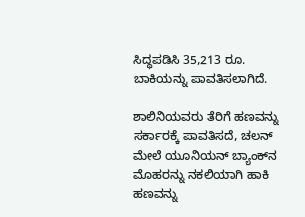ಸಿದ್ಧಪಡಿಸಿ 35,213 ರೂ. ಬಾಕಿಯನ್ನು ಪಾವತಿಸಲಾಗಿದೆ.

ಶಾಲಿನಿಯವರು ತೆರಿಗೆ ಹಣವನ್ನು ಸರ್ಕಾರಕ್ಕೆ ಪಾವತಿಸದೆ, ಚಲನ್ ಮೇಲೆ ಯೂನಿಯನ್ ಬ್ಯಾಂಕ್‌ನ ಮೊಹರನ್ನು ನಕಲಿಯಾಗಿ ಹಾಕಿ ಹಣವನ್ನು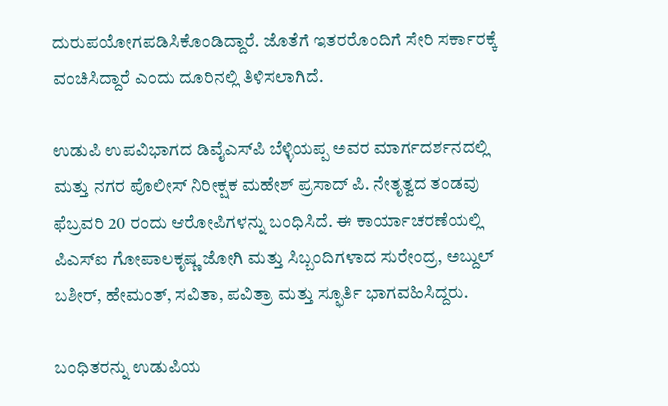ದುರುಪಯೋಗಪಡಿಸಿಕೊಂಡಿದ್ದಾರೆ. ಜೊತೆಗೆ ಇತರರೊಂದಿಗೆ ಸೇರಿ ಸರ್ಕಾರಕ್ಕೆ ವಂಚಿಸಿದ್ದಾರೆ ಎಂದು ದೂರಿನಲ್ಲಿ ತಿಳಿಸಲಾಗಿದೆ.

ಉಡುಪಿ ಉಪವಿಭಾಗದ ಡಿವೈಎಸ್‌ಪಿ ಬೆಳ್ಳಿಯಪ್ಪ ಅವರ ಮಾರ್ಗದರ್ಶನದಲ್ಲಿ ಮತ್ತು ನಗರ ಪೊಲೀಸ್ ನಿರೀಕ್ಷಕ ಮಹೇಶ್ ಪ್ರಸಾದ್ ಪಿ. ನೇತೃತ್ವದ ತಂಡವು ಫೆಬ್ರವರಿ 20 ರಂದು ಆರೋಪಿಗಳನ್ನು ಬಂಧಿಸಿದೆ. ಈ ಕಾರ್ಯಾಚರಣೆಯಲ್ಲಿ ಪಿಎಸ್‌ಐ ಗೋಪಾಲಕೃಷ್ಣ ಜೋಗಿ ಮತ್ತು ಸಿಬ್ಬಂದಿಗಳಾದ ಸುರೇಂದ್ರ, ಅಬ್ದುಲ್ ಬಶೀರ್, ಹೇಮಂತ್, ಸವಿತಾ, ಪವಿತ್ರಾ ಮತ್ತು ಸ್ಫೂರ್ತಿ ಭಾಗವಹಿಸಿದ್ದರು.

ಬಂಧಿತರನ್ನು ಉಡುಪಿಯ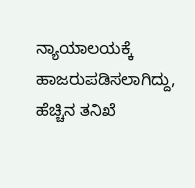ನ್ಯಾಯಾಲಯಕ್ಕೆ ಹಾಜರುಪಡಿಸಲಾಗಿದ್ದು, ಹೆಚ್ಚಿನ ತನಿಖೆ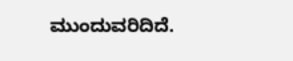ಮುಂದುವರಿದಿದೆ.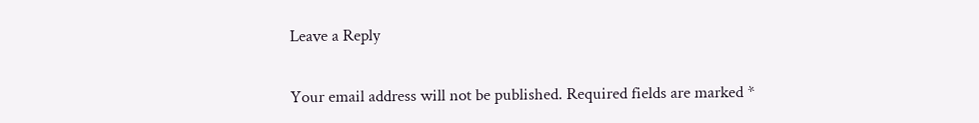Leave a Reply

Your email address will not be published. Required fields are marked *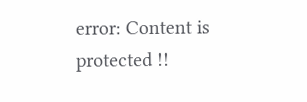error: Content is protected !!